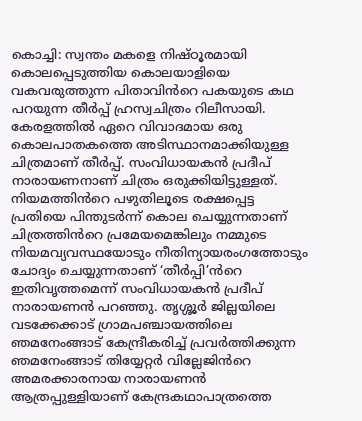കൊച്ചി: സ്വന്തം മകളെ നിഷ്ഠൂരമായി കൊലപ്പെടുത്തിയ കൊലയാളിയെ വകവരുത്തുന്ന പിതാവിൻറെ പകയുടെ കഥ പറയുന്ന തീർപ്പ് ഹ്രസ്വചിത്രം റിലീസായി. കേരളത്തിൽ ഏറെ വിവാദമായ ഒരു കൊലപാതകത്തെ അടിസ്ഥാനമാക്കിയുള്ള ചിത്രമാണ് തീർപ്പ്. സംവിധായകൻ പ്രദീപ് നാരായണനാണ് ചിത്രം ഒരുക്കിയിട്ടുള്ളത്.
നിയമത്തിൻറെ പഴുതിലൂടെ രക്ഷപ്പെട്ട പ്രതിയെ പിന്തുടർന്ന് കൊല ചെയ്യുന്നതാണ് ചിത്രത്തിൻറെ പ്രമേയമെങ്കിലും നമ്മുടെ നിയമവ്യവസ്ഥയോടും നീതിന്യായരംഗത്തോടും ചോദ്യം ചെയ്യുന്നതാണ് ‘തീർപ്പി’ൻറെ ഇതിവൃത്തമെന്ന് സംവിധായകൻ പ്രദീപ് നാരായണൻ പറഞ്ഞു. തൃശ്ശൂർ ജില്ലയിലെ വടക്കേക്കാട് ഗ്രാമപഞ്ചായത്തിലെ ഞമനേംങ്ങാട് കേന്ദ്രീകരിച്ച് പ്രവർത്തിക്കുന്ന ഞമനേംങ്ങാട് തിയ്യേറ്റർ വില്ലേജിൻറെ അമരക്കാരനായ നാരായണൻ ആത്രപ്പുള്ളിയാണ് കേന്ദ്രകഥാപാത്രത്തെ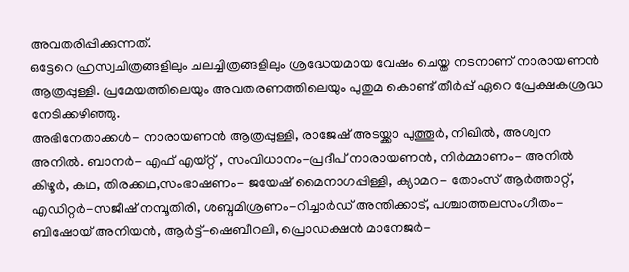അവതരിപ്പിക്കുന്നത്.
ഒട്ടേറെ ഹ്രസ്വചിത്രങ്ങളിലും ചലച്ചിത്രങ്ങളിലും ശ്രദ്ധേയമായ വേഷം ചെയ്ത നടനാണ് നാരായണൻ ആത്രപ്പുള്ളി. പ്രമേയത്തിലെയും അവതരണത്തിലെയും പുതുമ കൊണ്ട് തീർപ്പ് ഏറെ പ്രേക്ഷകശ്രദ്ധ നേടിക്കഴിഞ്ഞു.
അഭിനേതാക്കൾ- നാരായണൻ ആത്രപ്പുള്ളി, രാജേഷ് അടയ്ക്കാ പുത്തൂർ, നിഖിൽ, അശ്വന അനിൽ. ബാനർ- എഫ് എയ്റ്റ് , സംവിധാനം-പ്രദീപ് നാരായണൻ, നിർമ്മാണം- അനിൽ കിഴൂർ, കഥ, തിരക്കഥ,സംഭാഷണം- ജയേഷ് മൈനാഗപ്പിള്ളി, ക്യാമറ- തോംസ് ആർത്താറ്റ്, എഡിറ്റർ-സജീഷ് നമ്പൂതിരി, ശബ്ദമിശ്രണം-റിച്ചാർഡ് അന്തിക്കാട്, പശ്ചാത്തലസംഗീതം-ബിഷോയ് അനിയൻ, ആർട്ട്-ഷെബീറലി, പ്രൊഡക്ഷൻ മാനേജർ-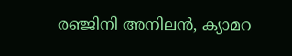രഞ്ജിനി അനിലൻ, ക്യാമറ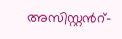അസിസ്റ്റൻറ്-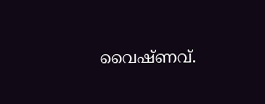വൈഷ്ണവ്.